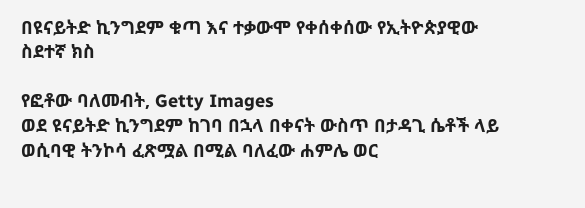በዩናይትድ ኪንግደም ቁጣ እና ተቃውሞ የቀሰቀሰው የኢትዮጵያዊው ስደተኛ ክስ

የፎቶው ባለመብት, Getty Images
ወደ ዩናይትድ ኪንግደም ከገባ በኋላ በቀናት ውስጥ በታዳጊ ሴቶች ላይ ወሲባዊ ትንኮሳ ፈጽሟል በሚል ባለፈው ሐምሌ ወር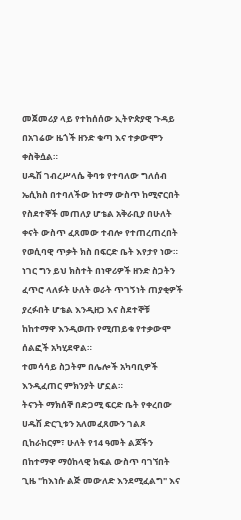መጀመሪያ ላይ የተከሰሰው ኢትዮጵያዊ ጉዳይ በአገሬው ዜጎች ዘንድ ቁጣ እና ተቃውሞን ቀስቅሷል።
ሀዱሽ ገብረሥላሴ ቅባቱ የተባለው ግለሰብ ኤሲክስ በተባለችው ከተማ ውስጥ ከሚኖርበት የስደተኞች መጠለያ ሆቴል አቅራቢያ በሁለት ቀናት ውስጥ ፈጸመው ተብሎ የተጠረጠረበት የወሲባዊ ጥቃት ክስ በፍርድ ቤት እየታየ ነው።
ነገር ግን ይህ ክስተት በነዋሪዎች ዘንድ ስጋትን ፈጥሮ ላለፉት ሁለት ወራት ጥገኝነት ጠያቂዎች ያረፉበት ሆቴል እንዲዘጋ እና ስደተኞቹ ከከተማዋ እንዲወጡ የሚጠይቁ የተቃውሞ ሰልፎች አካሂደዋል።
ተመሳሳይ ስጋትም በሌሎች አካባቢዎች እንዲፈጠር ምክንያት ሆኗል።
ትናንት ማክሰኞ በድጋሚ ፍርድ ቤት የቀረበው ሀዱሽ ድርጊቱን አለመፈጸሙን ገልጾ ቢከራከርም፣ ሁለት የ14 ዓመት ልጆችን በከተማዋ ማዕከላዊ ክፍል ውስጥ ባገኘበት ጊዜ "ከእነሱ ልጅ መውለድ እንደሚፈልግ" እና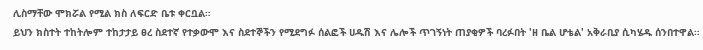ሊስማቸው ሞክሯል የሚል ክስ ለፍርድ ቤቱ ቀርቧል።
ይህን ክስተት ተከትሎም ተከታታይ ፀረ ስደተኛ የተቃውሞ እና ስደተኞችን የሚደግፉ ሰልፎች ሀዱሽ እና ሌሎች ጥገኝነት ጠያቂዎች ባረፉበት 'ዘ ቤል ሆቴል' አቅራቢያ ሲካሄዱ ሰንበተዋል።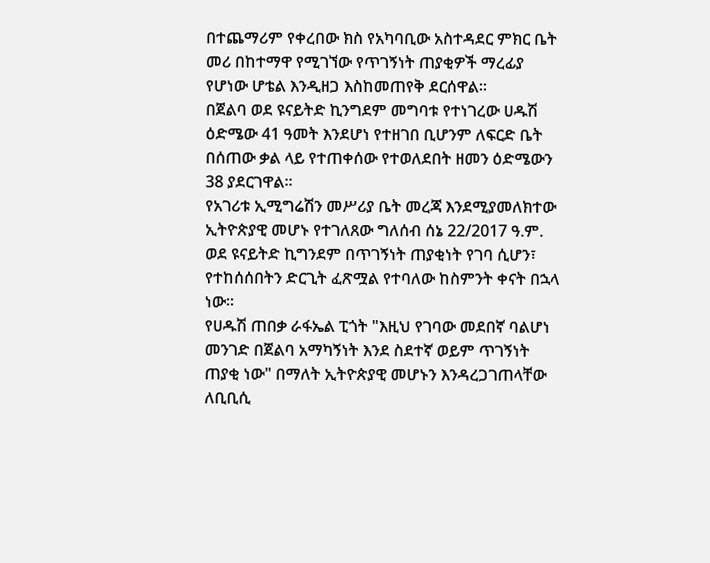በተጨማሪም የቀረበው ክስ የአካባቢው አስተዳደር ምክር ቤት መሪ በከተማዋ የሚገኘው የጥገኝነት ጠያቂዎች ማረፊያ የሆነው ሆቴል እንዲዘጋ እስከመጠየቅ ደርሰዋል።
በጀልባ ወደ ዩናይትድ ኪንግደም መግባቱ የተነገረው ሀዱሽ ዕድሜው 41 ዓመት እንደሆነ የተዘገበ ቢሆንም ለፍርድ ቤት በሰጠው ቃል ላይ የተጠቀሰው የተወለደበት ዘመን ዕድሜውን 38 ያደርገዋል።
የአገሪቱ ኢሚግሬሽን መሥሪያ ቤት መረጃ እንደሚያመለክተው ኢትዮጵያዊ መሆኑ የተገለጸው ግለሰብ ሰኔ 22/2017 ዓ.ም. ወደ ዩናይትድ ኪግንደም በጥገኝነት ጠያቂነት የገባ ሲሆን፣ የተከሰሰበትን ድርጊት ፈጽሟል የተባለው ከስምንት ቀናት በኋላ ነው።
የሀዱሽ ጠበቃ ራፋኤል ፒጎት "እዚህ የገባው መደበኛ ባልሆነ መንገድ በጀልባ አማካኝነት እንደ ስደተኛ ወይም ጥገኝነት ጠያቂ ነው" በማለት ኢትዮጵያዊ መሆኑን እንዳረጋገጠላቸው ለቢቢሲ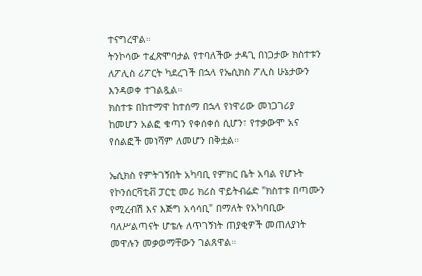ተናግረዋል።
ትንኮሳው ተፈጽሞባታል የተባለችው ታዳጊ በነጋታው ክስተቱን ለፖሊስ ሪፖርት ካደረገች በኋላ የኤሲክስ ፖሊስ ሁኔታውን እንዳወቀ ተገልጿል።
ክስተቱ በከተማዋ ከተሰማ በኋላ የነዋሪው መነጋገሪያ ከመሆን አልፎ ቁጣን የቀሰቀሰ ሲሆን፣ የተቃውሞ አና የሰልፎች መነሻም ለመሆን በቅቷል።

ኤሲክስ የምትገኝበት አካባቢ የምክር ቤት አባል የሆኑት የኮንሰርቫቲቭ ፓርቲ መሪ ክሪስ ዋይትብሬድ "ክስተቱ በጣሙን የሚረብሽ እና እጅግ አሳሳቢ" በማለት የአካባቢው ባለሥልጣናት ሆቴሉ ለጥገኝነት ጠያቂዎች መጠለያነት መዋሉን መቃወማቸውን ገልጸዋል።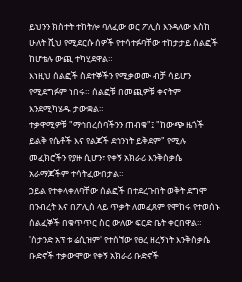ይህንን ክስተት ተከትሎ ባለፈው ወር ፖሊስ እንዳለው እስከ ሁለት ሺህ የሚደርሱ ሰዎች የተሳተፉባቸው ተከታታይ ሰልፎች ከሆቴሉ ውጪ ተካሂደዋል።
እነዚህ ሰልፎች ስደተኞችን የሚቃወሙ ብቻ ሳይሆን የሚደግፉም ነበሩ። ሰልፎቹ በመጪዎቹ ቀናትም እንደሚካሄዱ ታውቋል።
ተቃዋሚዎቹ "ማኅበረሰባችንን ጠብቁ"፤ "ከውጭ ዜጎች ይልቅ የሴቶች እና የልጆች ደኅንነት ይቅደም" የሚሉ መፈክሮችን የያዙ ሲሆን፣ የቀኝ አክራሪ እንቅስቃሴ አራማጆችም ተሳትፈውበታል።
ኃይል የተቀላቀለባቸው ሰልፎች በተደረጉበት ወቅት ደግሞ በንብረት እና በፖሊስ ላይ ጥቃት ለመፈጸም የሞከሩ የተወሰኑ ሰልፈኞች በቁጥጥር ስር ውለው ፍርድ ቤት ቀርበዋል።
'ስታንድ አፕ ቱ ሬሲዝም' የተሰኘው የፀረ ዘረኝነት እንቅስቃሴ ቡድኖች ተቃውሞው የቀኝ አክራሪ ቡድኖች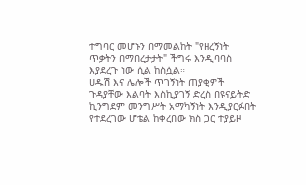ተግባር መሆኑን በማመልከት "የዘረኝነት ጥቃትን በማበረታታት" ችግሩ እንዲባባስ እያደረጉ ነው ሲል ከስሷል።
ሀዱሽ እና ሌሎች ጥገኝነት ጠያቂዎች ጉዳያቸው እልባት እስኪያገኝ ድረስ በዩናይትድ ኪንግደም መንግሥት አማካኝነት እንዲያርፉበት የተደረገው ሆቴል ከቀረበው ክስ ጋር ተያይዞ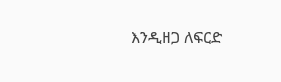እንዲዘጋ ለፍርድ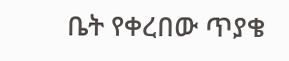ቤት የቀረበው ጥያቄ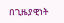በጊዜያዊነት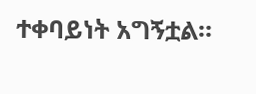ተቀባይነት አግኝቷል።